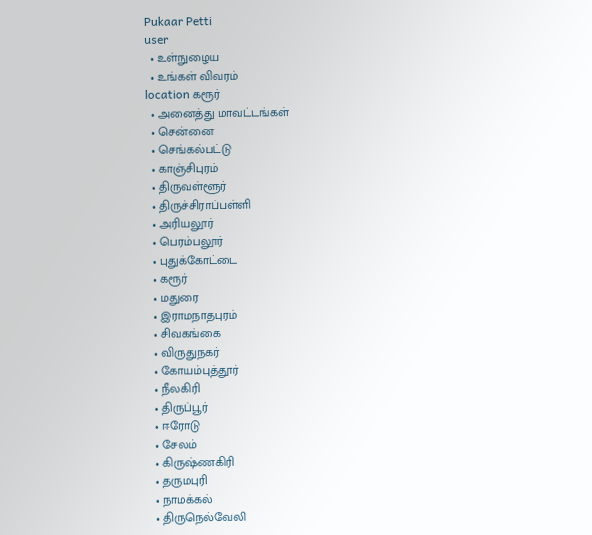Pukaar Petti
user
  • உள்நுழைய
  • உங்கள் விவரம்
location கரூர்
  • அனைத்து மாவட்டங்கள்
  • சென்னை
  • செங்கல்பட்டு
  • காஞ்சிபுரம்
  • திருவள்ளூர்
  • திருச்சிராப்பள்ளி
  • அரியலூர்
  • பெரம்பலூர்
  • புதுக்கோட்டை
  • கரூர்
  • மதுரை
  • இராமநாதபுரம்
  • சிவகங்கை
  • விருதுநகர்
  • கோயம்புத்தூர்
  • நீலகிரி
  • திருப்பூர்
  • ஈரோடு
  • சேலம்
  • கிருஷ்ணகிரி
  • தருமபுரி
  • நாமக்கல்
  • திருநெல்வேலி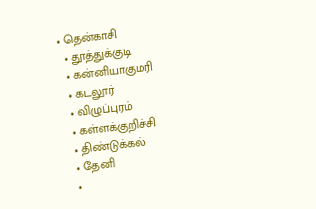• தென்காசி
  • தூத்துக்குடி
  • கன்னியாகுமரி
  • கடலூர்
  • விழுப்புரம்
  • கள்ளக்குறிச்சி
  • திண்டுக்கல்
  • தேனி
  •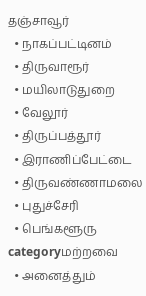தஞ்சாவூர்
  • நாகப்பட்டினம்
  • திருவாரூர்
  • மயிலாடுதுறை
  • வேலூர்
  • திருப்பத்தூர்
  • இராணிப்பேட்டை
  • திருவண்ணாமலை
  • புதுச்சேரி
  • பெங்களூரு
categoryமற்றவை
  • அனைத்தும்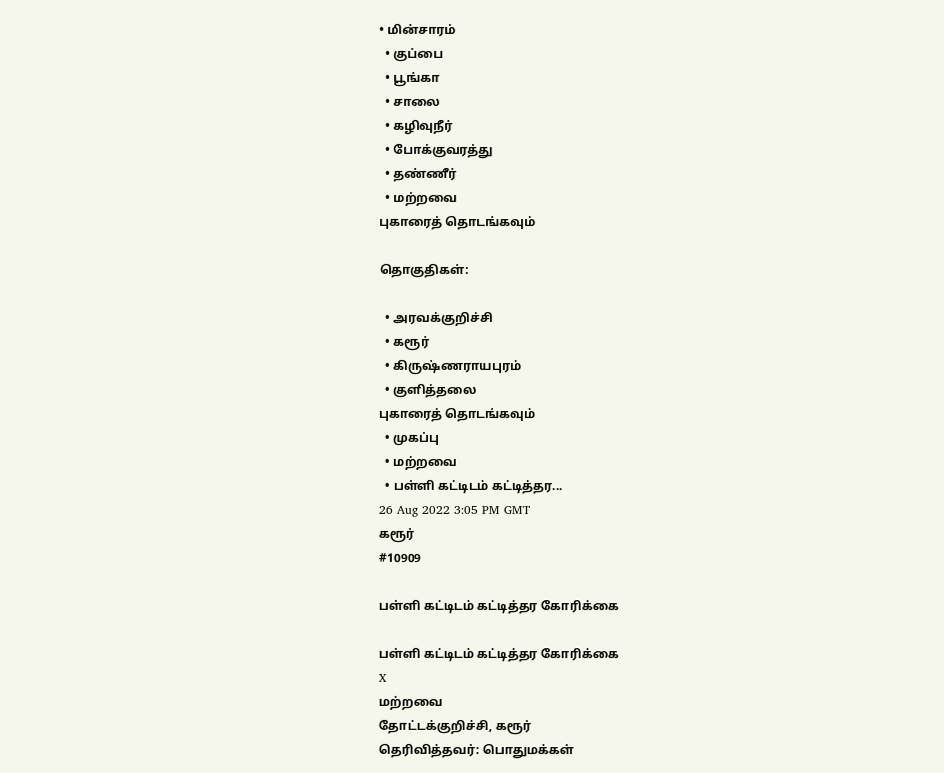• மின்சாரம்
  • குப்பை
  • பூங்கா
  • சாலை
  • கழிவுநீர்
  • போக்குவரத்து
  • தண்ணீர்
  • மற்றவை
புகாரைத் தொடங்கவும்

தொகுதிகள்:

  • அரவக்குறிச்சி
  • கரூர்
  • கிருஷ்ணராயபுரம்
  • குளித்தலை
புகாரைத் தொடங்கவும்
  • முகப்பு
  • மற்றவை
  • பள்ளி கட்டிடம் கட்டித்தர...
26 Aug 2022 3:05 PM GMT
கரூர்
#10909

பள்ளி கட்டிடம் கட்டித்தர கோரிக்கை

பள்ளி கட்டிடம் கட்டித்தர கோரிக்கை
X
மற்றவை
தோட்டக்குறிச்சி, கரூர்
தெரிவித்தவர்: பொதுமக்கள்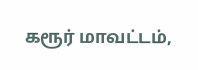கரூர் மாவட்டம்,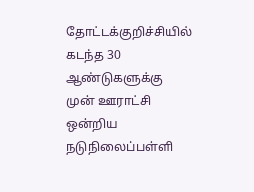தோட்டக்குறிச்சியில் கடந்த 30 ஆண்டுகளுக்கு முன் ஊராட்சி ஒன்றிய நடுநிலைப்பள்ளி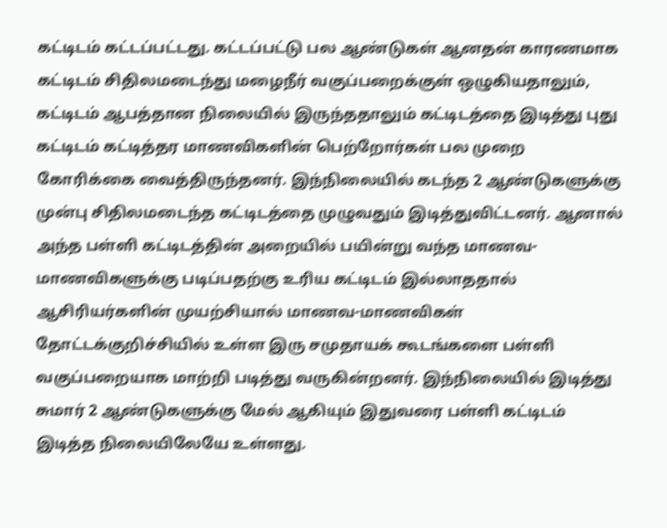கட்டிடம் கட்டப்பட்டது. கட்டப்பட்டு பல ஆண்டுகள் ஆனதன் காரணமாக கட்டிடம் சிதிலமடைந்து மழைநீர் வகுப்பறைக்குள் ஒழுகியதாலும், கட்டிடம் ஆபத்தான நிலையில் இருந்ததாலும் கட்டிடத்தை இடித்து புது கட்டிடம் கட்டித்தர மாணவிகளின் பெற்றோர்கள் பல முறை கோரிக்கை வைத்திருந்தனர். இந்நிலையில் கடந்த 2 ஆண்டுகளுக்கு முன்பு சிதிலமடைந்த கட்டிடத்தை முழுவதும் இடித்துவிட்டனர். ஆனால் அந்த பள்ளி கட்டிடத்தின் அறையில் பயின்று வந்த மாணவ- மாணவிகளுக்கு படிப்பதற்கு உரிய கட்டிடம் இல்லாததால் ஆசிரியர்களின் முயற்சியால் மாணவ-மாணவிகள் தோட்டக்குறிச்சியில் உள்ள இரு சமுதாயக் கூடங்களை பள்ளி வகுப்பறையாக மாற்றி படித்து வருகின்றனர். இந்நிலையில் இடித்து சுமார் 2 ஆண்டுகளுக்கு மேல் ஆகியும் இதுவரை பள்ளி கட்டிடம் இடித்த நிலையிலேயே உள்ளது.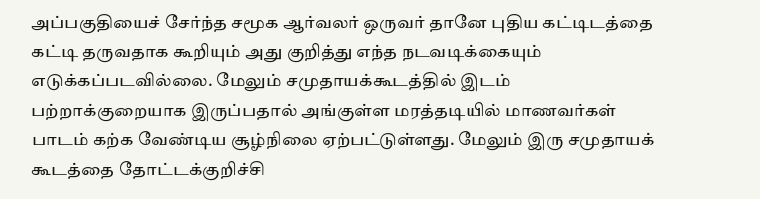அப்பகுதியைச் சேர்ந்த சமூக ஆர்வலர் ஒருவர் தானே புதிய கட்டிடத்தை கட்டி தருவதாக கூறியும் அது குறித்து எந்த நடவடிக்கையும் எடுக்கப்படவில்லை. மேலும் சமுதாயக்கூடத்தில் இடம் பற்றாக்குறையாக இருப்பதால் அங்குள்ள மரத்தடியில் மாணவர்கள் பாடம் கற்க வேண்டிய சூழ்நிலை ஏற்பட்டுள்ளது. மேலும் இரு சமுதாயக் கூடத்தை தோட்டக்குறிச்சி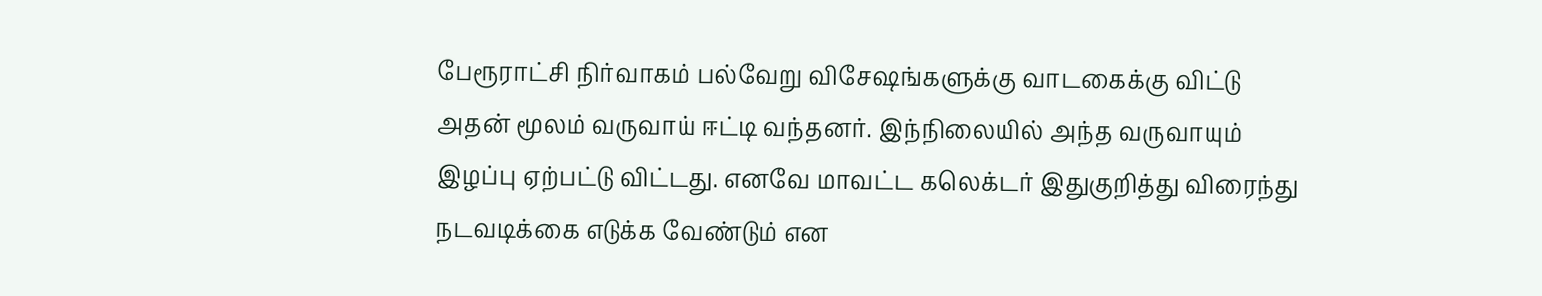பேரூராட்சி நிர்வாகம் பல்வேறு விசேஷங்களுக்கு வாடகைக்கு விட்டு அதன் மூலம் வருவாய் ஈட்டி வந்தனர். இந்நிலையில் அந்த வருவாயும் இழப்பு ஏற்பட்டு விட்டது. எனவே மாவட்ட கலெக்டர் இதுகுறித்து விரைந்து நடவடிக்கை எடுக்க வேண்டும் என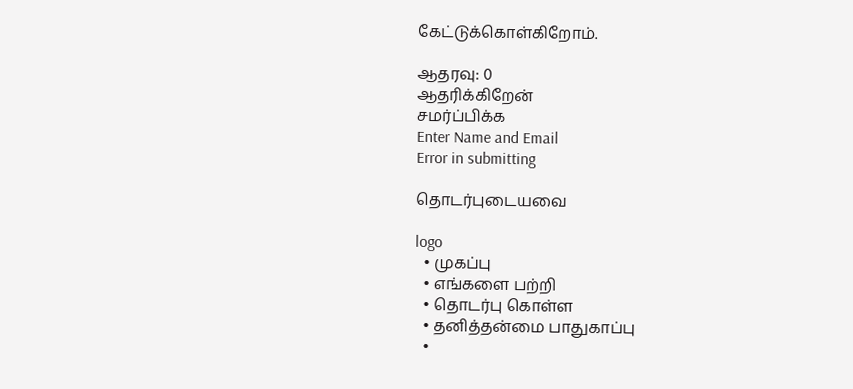கேட்டுக்கொள்கிறோம்.

ஆதரவு: 0
ஆதரிக்கிறேன்
சமர்ப்பிக்க
Enter Name and Email
Error in submitting

தொடர்புடையவை

logo
  • முகப்பு
  • எங்களை பற்றி
  • தொடர்பு கொள்ள
  • தனித்தன்மை பாதுகாப்பு
  •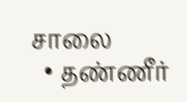சாலை
  • தண்ணீர்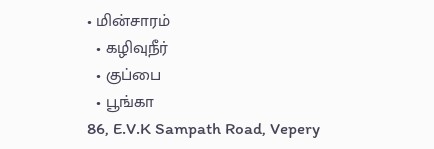• மின்சாரம்
  • கழிவுநீர்
  • குப்பை
  • பூங்கா
86, E.V.K Sampath Road, Vepery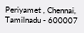Periyamet , Chennai, Tamilnadu - 600007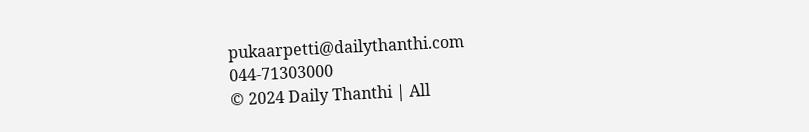pukaarpetti@dailythanthi.com
044-71303000
© 2024 Daily Thanthi | All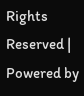Rights Reserved | Powered by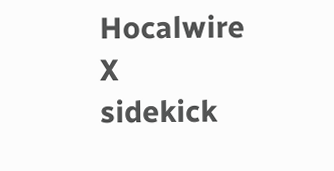Hocalwire
X
sidekick